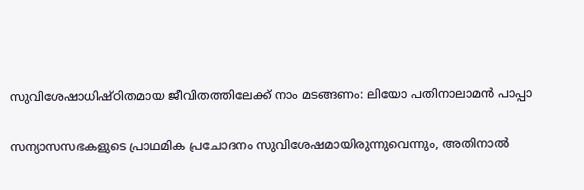സുവിശേഷാധിഷ്ഠിതമായ ജീവിതത്തിലേക്ക് നാം മടങ്ങണം: ലിയോ പതിനാലാമൻ പാപ്പാ

സന്യാസസഭകളുടെ പ്രാഥമിക പ്രചോദനം സുവിശേഷമായിരുന്നുവെന്നും, അതിനാൽ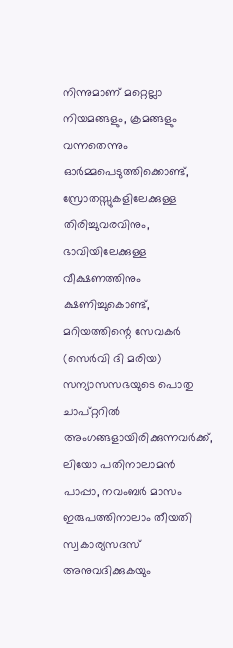നിന്നുമാണ് മറ്റെല്ലാ നിയമങ്ങളും, ക്രമങ്ങളും വന്നതെന്നും ഓർമ്മപെടുത്തിക്കൊണ്ട്, സ്രോതസ്സുകളിലേക്കുള്ള തിരിച്ചുവരവിനും, ഭാവിയിലേക്കുള്ള വീക്ഷണത്തിനും ക്ഷണിച്ചുകൊണ്ട്,  മറിയത്തിന്റെ സേവകർ (സെർവി ദി മരിയ) സന്യാസസഭയുടെ പൊതു ചാപ്റ്ററിൽ അംഗങ്ങളായിരിക്കുന്നവർക്ക്, ലിയോ പതിനാലാമൻ പാപ്പാ, നവംബർ മാസം ഇരുപത്തിനാലാം തീയതി സ്വകാര്യസദസ് അനുവദിക്കുകയും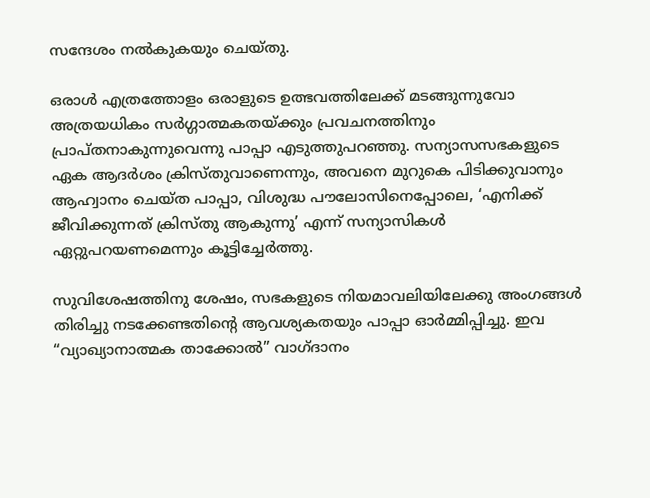സന്ദേശം നൽകുകയും ചെയ്തു.

ഒരാൾ എത്രത്തോളം ഒരാളുടെ ഉത്ഭവത്തിലേക്ക് മടങ്ങുന്നുവോ അത്രയധികം സർഗ്ഗാത്മകതയ്ക്കും പ്രവചനത്തിനും  പ്രാപ്തനാകുന്നുവെന്നു പാപ്പാ എടുത്തുപറഞ്ഞു. സന്യാസസഭകളുടെ ഏക ആദർശം ക്രിസ്തുവാണെന്നും, അവനെ മുറുകെ പിടിക്കുവാനും ആഹ്വാനം ചെയ്ത പാപ്പാ, വിശുദ്ധ പൗലോസിനെപ്പോലെ, ‘എനിക്ക് ജീവിക്കുന്നത് ക്രിസ്തു ആകുന്നു’ എന്ന് സന്യാസികൾ ഏറ്റുപറയണമെന്നും കൂട്ടിച്ചേർത്തു.

സുവിശേഷത്തിനു ശേഷം, സഭകളുടെ നിയമാവലിയിലേക്കു അംഗങ്ങൾ തിരിച്ചു നടക്കേണ്ടതിന്റെ ആവശ്യകതയും പാപ്പാ ഓർമ്മിപ്പിച്ചു. ഇവ “വ്യാഖ്യാനാത്മക താക്കോൽ” വാഗ്ദാനം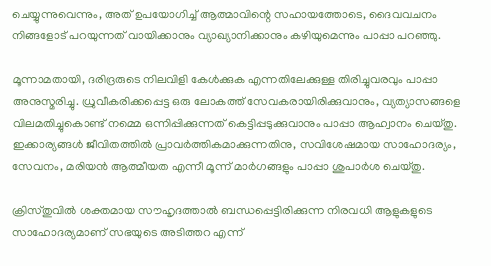ചെയ്യുന്നുവെന്നും, അത് ഉപയോഗിച്ച് ആത്മാവിന്റെ സഹായത്തോടെ, ദൈവവചനം നിങ്ങളോട് പറയുന്നത് വായിക്കാനും വ്യാഖ്യാനിക്കാനും കഴിയുമെന്നും പാപ്പാ പറഞ്ഞു.

മൂന്നാമതായി, ദരിദ്രരുടെ നിലവിളി കേൾക്കുക എന്നതിലേക്കുള്ള തിരിച്ചുവരവും പാപ്പാ അനുസ്മരിച്ചു. ധ്രുവീകരിക്കപ്പെട്ട ഒരു ലോകത്ത് സേവകരായിരിക്കുവാനും, വ്യത്യാസങ്ങളെ വിലമതിച്ചുകൊണ്ട് നമ്മെ ഒന്നിപ്പിക്കുന്നത് കെട്ടിപ്പടുക്കുവാനും പാപ്പാ ആഹ്വാനം ചെയ്തു. ഇക്കാര്യങ്ങൾ ജീവിതത്തിൽ പ്രാവർത്തികമാക്കുന്നതിനു, സവിശേഷമായ സാഹോദര്യം, സേവനം, മരിയൻ ആത്മീയത എന്നീ മൂന്ന് മാർഗങ്ങളും പാപ്പാ ശുപാർശ ചെയ്തു.

ക്രിസ്തുവിൽ ശക്തമായ സൗഹൃദത്താൽ ബന്ധപ്പെട്ടിരിക്കുന്ന നിരവധി ആളുകളുടെ സാഹോദര്യമാണ് സഭയുടെ അടിത്തറ എന്ന്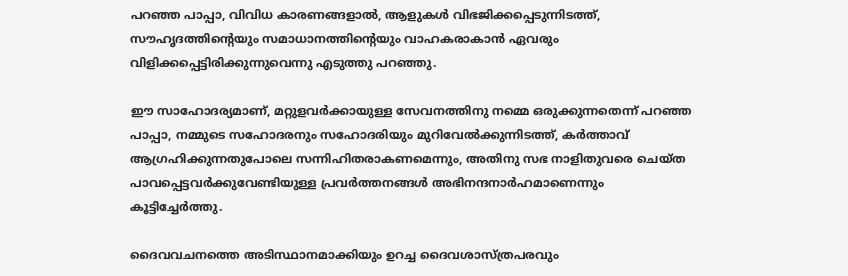പറഞ്ഞ പാപ്പാ, വിവിധ കാരണങ്ങളാൽ, ആളുകൾ വിഭജിക്കപ്പെടുന്നിടത്ത്, സൗഹൃദത്തിന്റെയും സമാധാനത്തിന്റെയും വാഹകരാകാൻ ഏവരും വിളിക്കപ്പെട്ടിരിക്കുന്നുവെന്നു എടുത്തു പറഞ്ഞു.

ഈ സാഹോദര്യമാണ്, മറ്റുളവർക്കായുള്ള സേവനത്തിനു നമ്മെ ഒരുക്കുന്നതെന്ന് പറഞ്ഞ പാപ്പാ, നമ്മുടെ സഹോദരനും സഹോദരിയും മുറിവേൽക്കുന്നിടത്ത്, കർത്താവ് ആഗ്രഹിക്കുന്നതുപോലെ സന്നിഹിതരാകണമെന്നും, അതിനു സഭ നാളിതുവരെ ചെയ്ത പാവപ്പെട്ടവർക്കുവേണ്ടിയുള്ള പ്രവർത്തനങ്ങൾ അഭിനന്ദനാർഹമാണെന്നും കൂട്ടിച്ചേർത്തു.

ദൈവവചനത്തെ അടിസ്ഥാനമാക്കിയും ഉറച്ച ദൈവശാസ്ത്രപരവും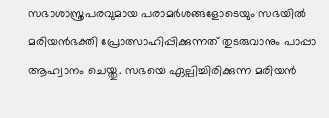സഭാശാസ്ത്രപരവുമായ പരാമർശങ്ങളോടെയും സഭയിൽ മരിയൻഭക്തി പ്രോത്സാഹിപ്പിക്കുന്നത് തുടരുവാനും പാപ്പാ ആഹ്വാനം ചെയ്തു. സഭയെ ഏല്പിച്ചിരിക്കുന്ന മരിയൻ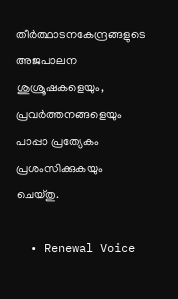തീർത്ഥാടനകേന്ദ്രങ്ങളുടെ അജപാലന ശുശ്രൂഷകളെയും, പ്രവർത്തനങ്ങളെയും പാപ്പാ പ്രത്യേകം പ്രശംസിക്കുകയും ചെയ്തു.

  • Renewal Voice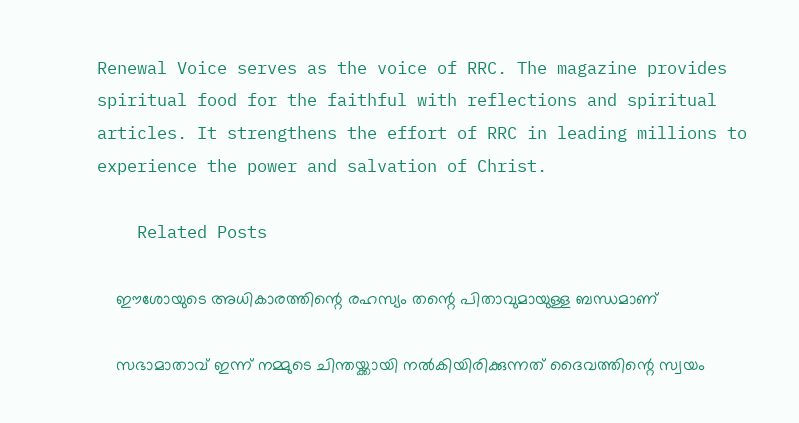Renewal Voice serves as the voice of RRC. The magazine provides spiritual food for the faithful with reflections and spiritual articles. It strengthens the effort of RRC in leading millions to experience the power and salvation of Christ.

    Related Posts

    ഈശോയുടെ അധികാരത്തിന്റെ രഹസ്യം തന്റെ പിതാവുമായുള്ള ബന്ധമാണ്

    സഭാമാതാവ് ഇന്ന് നമ്മുടെ ചിന്തയ്ക്കായി നൽകിയിരിക്കുന്നത് ദൈവത്തിന്റെ സ്വയം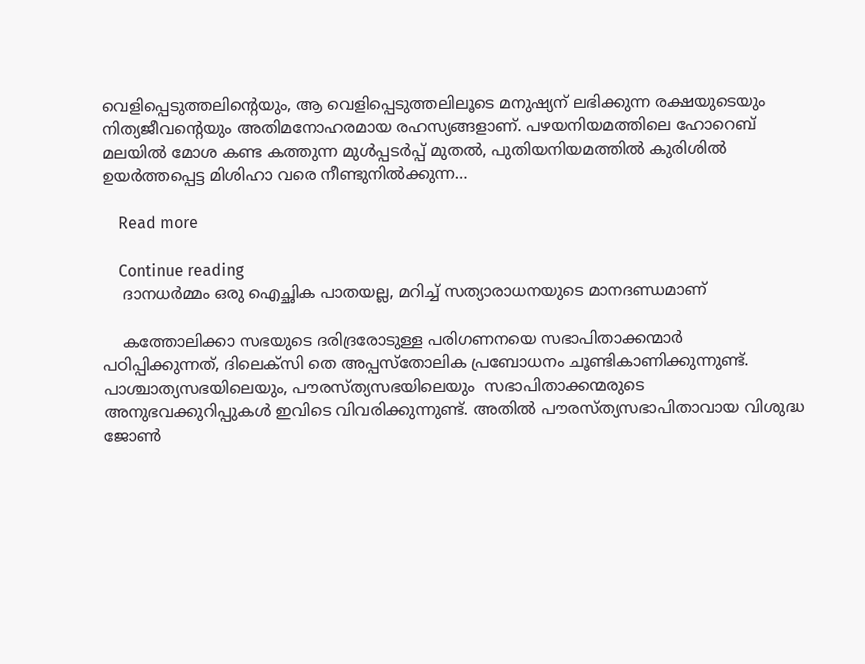വെളിപ്പെടുത്തലിന്റെയും, ആ വെളിപ്പെടുത്തലിലൂടെ മനുഷ്യന് ലഭിക്കുന്ന രക്ഷയുടെയും നിത്യജീവന്റെയും അതിമനോഹരമായ രഹസ്യങ്ങളാണ്. പഴയനിയമത്തിലെ ഹോറെബ് മലയിൽ മോശ കണ്ട കത്തുന്ന മുൾപ്പടർപ്പ് മുതൽ, പുതിയനിയമത്തിൽ കുരിശിൽ ഉയർത്തപ്പെട്ട മിശിഹാ വരെ നീണ്ടുനിൽക്കുന്ന…

    Read more

    Continue reading
    ദാനധർമ്മം ഒരു ഐച്ഛിക പാതയല്ല, മറിച്ച് സത്യാരാധനയുടെ മാനദണ്ഡമാണ്

    കത്തോലിക്കാ സഭയുടെ ദരിദ്രരോടുള്ള പരിഗണനയെ സഭാപിതാക്കന്മാർ പഠിപ്പിക്കുന്നത്, ദിലെക്സി തെ അപ്പസ്തോലിക പ്രബോധനം ചൂണ്ടികാണിക്കുന്നുണ്ട്. പാശ്ചാത്യസഭയിലെയും, പൗരസ്ത്യസഭയിലെയും  സഭാപിതാക്കന്മരുടെ അനുഭവക്കുറിപ്പുകൾ ഇവിടെ വിവരിക്കുന്നുണ്ട്. അതിൽ പൗരസ്ത്യസഭാപിതാവായ വിശുദ്ധ ജോൺ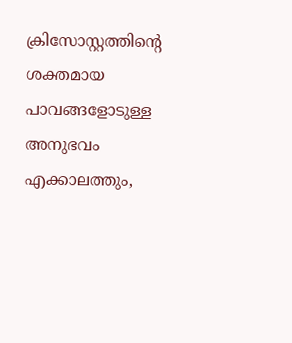ക്രിസോസ്റ്റത്തിന്റെ  ശക്തമായ പാവങ്ങളോടുള്ള അനുഭവം എക്കാലത്തും,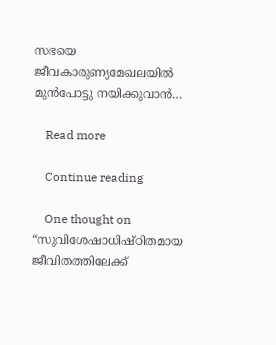സഭയെ ജീവകാരുണ്യമേഖലയിൽ മുൻപോട്ടു നയിക്കുവാൻ…

    Read more

    Continue reading

    One thought on “സുവിശേഷാധിഷ്ഠിതമായ ജീവിതത്തിലേക്ക്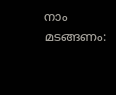നാം മടങ്ങണം: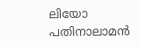ലിയോ പതിനാലാമൻ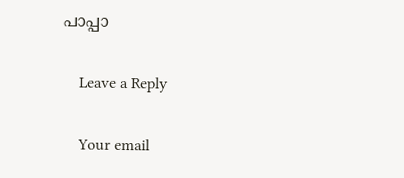പാപ്പാ

    Leave a Reply

    Your email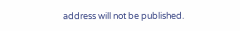address will not be published.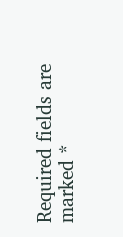Required fields are marked *